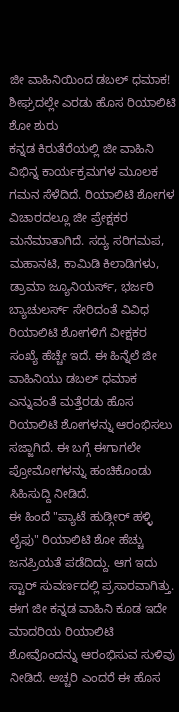ಜೀ ವಾಹಿನಿಯಿಂದ ಡಬಲ್ ಧಮಾಕ! ಶೀಘ್ರದಲ್ಲೇ ಎರಡು ಹೊಸ ರಿಯಾಲಿಟಿ ಶೋ ಶುರು
ಕನ್ನಡ ಕಿರುತೆರೆಯಲ್ಲಿ ಜೀ ವಾಹಿನಿ ವಿಭಿನ್ನ ಕಾರ್ಯಕ್ರಮಗಳ ಮೂಲಕ ಗಮನ ಸೆಳೆದಿದೆ. ರಿಯಾಲಿಟಿ ಶೋಗಳ ವಿಚಾರದಲ್ಲೂ ಜೀ ಪ್ರೇಕ್ಷಕರ ಮನೆಮಾತಾಗಿದೆ. ಸದ್ಯ ಸರಿಗಮಪ, ಮಹಾನಟಿ, ಕಾಮಿಡಿ ಕಿಲಾಡಿಗಳು, ಡ್ರಾಮಾ ಜ್ಯೂನಿಯರ್ಸ್, ಭರ್ಜರಿ ಬ್ಯಾಚುಲರ್ಸ್ ಸೇರಿದಂತೆ ವಿವಿಧ ರಿಯಾಲಿಟಿ ಶೋಗಳಿಗೆ ವೀಕ್ಷಕರ ಸಂಖ್ಯೆ ಹೆಚ್ಚೇ ಇದೆ. ಈ ಹಿನ್ನೆಲೆ ಜೀ ವಾಹಿನಿಯು ಡಬಲ್ ಧಮಾಕ ಎನ್ನುವಂತೆ ಮತ್ತೆರಡು ಹೊಸ ರಿಯಾಲಿಟಿ ಶೋಗಳನ್ನು ಆರಂಭಿಸಲು ಸಜ್ಜಾಗಿದೆ. ಈ ಬಗ್ಗೆ ಈಗಾಗಲೇ ಪ್ರೋಮೋಗಳನ್ನು ಹಂಚಿಕೊಂಡು ಸಿಹಿಸುದ್ದಿ ನೀಡಿದೆ.
ಈ ಹಿಂದೆ "ಪ್ಯಾಟೆ ಹುಡ್ಗೀರ್ ಹಳ್ಳಿ ಲೈಫು" ರಿಯಾಲಿಟಿ ಶೋ ಹೆಚ್ಚು ಜನಪ್ರಿಯತೆ ಪಡೆದಿದ್ದು. ಆಗ ಇದು ಸ್ಟಾರ್ ಸುವರ್ಣದಲ್ಲಿ ಪ್ರಸಾರವಾಗಿತ್ತು. ಈಗ ಜೀ ಕನ್ನಡ ವಾಹಿನಿ ಕೂಡ ಇದೇ ಮಾದರಿಯ ರಿಯಾಲಿಟಿ ಶೋವೊಂದನ್ನು ಆರಂಭಿಸುವ ಸುಳಿವು ನೀಡಿದೆ. ಅಚ್ಚರಿ ಎಂದರೆ ಈ ಹೊಸ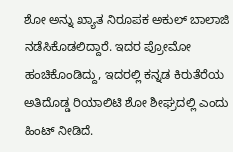ಶೋ ಅನ್ನು ಖ್ಯಾತ ನಿರೂಪಕ ಅಕುಲ್ ಬಾಲಾಜಿ ನಡೆಸಿಕೊಡಲಿದ್ದಾರೆ. ಇದರ ಪ್ರೋಮೋ ಹಂಚಿಕೊಂಡಿದ್ದು, ಇದರಲ್ಲಿ ಕನ್ನಡ ಕಿರುತೆರೆಯ ಅತಿದೊಡ್ಡ ರಿಯಾಲಿಟಿ ಶೋ ಶೀಘ್ರದಲ್ಲಿ ಎಂದು ಹಿಂಟ್ ನೀಡಿದೆ.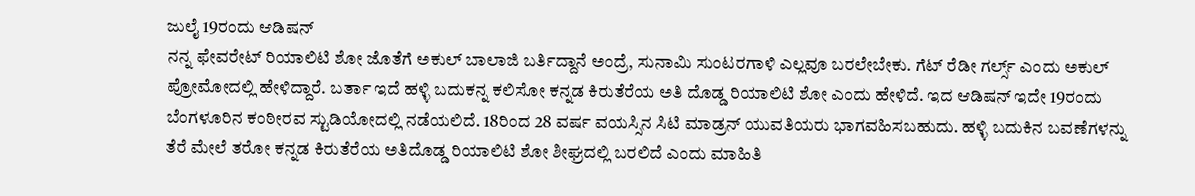ಜುಲೈ 19ರಂದು ಆಡಿಷನ್
ನನ್ನ ಫೇವರೇಟ್ ರಿಯಾಲಿಟಿ ಶೋ ಜೊತೆಗೆ ಅಕುಲ್ ಬಾಲಾಜಿ ಬರ್ತಿದ್ದಾನೆ ಅಂದ್ರೆ, ಸುನಾಮಿ ಸುಂಟರಗಾಳಿ ಎಲ್ಲವೂ ಬರಲೇಬೇಕು. ಗೆಟ್ ರೆಡೀ ಗರ್ಲ್ಸ್ ಎಂದು ಅಕುಲ್ ಪ್ರೋಮೋದಲ್ಲಿ ಹೇಳಿದ್ದಾರೆ. ಬರ್ತಾ ಇದೆ ಹಳ್ಳಿ ಬದುಕನ್ನ ಕಲಿಸೋ ಕನ್ನಡ ಕಿರುತೆರೆಯ ಅತಿ ದೊಡ್ಡ ರಿಯಾಲಿಟಿ ಶೋ ಎಂದು ಹೇಳಿದೆ. ಇದ ಆಡಿಷನ್ ಇದೇ 19ರಂದು ಬೆಂಗಳೂರಿನ ಕಂಠೀರವ ಸ್ಟುಡಿಯೋದಲ್ಲಿ ನಡೆಯಲಿದೆ. 18ರಿಂದ 28 ವರ್ಷ ವಯಸ್ಸಿನ ಸಿಟಿ ಮಾಡ್ರನ್ ಯುವತಿಯರು ಭಾಗವಹಿಸಬಹುದು. ಹಳ್ಳಿ ಬದುಕಿನ ಬವಣೆಗಳನ್ನು ತೆರೆ ಮೇಲೆ ತರೋ ಕನ್ನಡ ಕಿರುತೆರೆಯ ಅತಿದೊಡ್ಡ ರಿಯಾಲಿಟಿ ಶೋ ಶೀಘ್ರದಲ್ಲಿ ಬರಲಿದೆ ಎಂದು ಮಾಹಿತಿ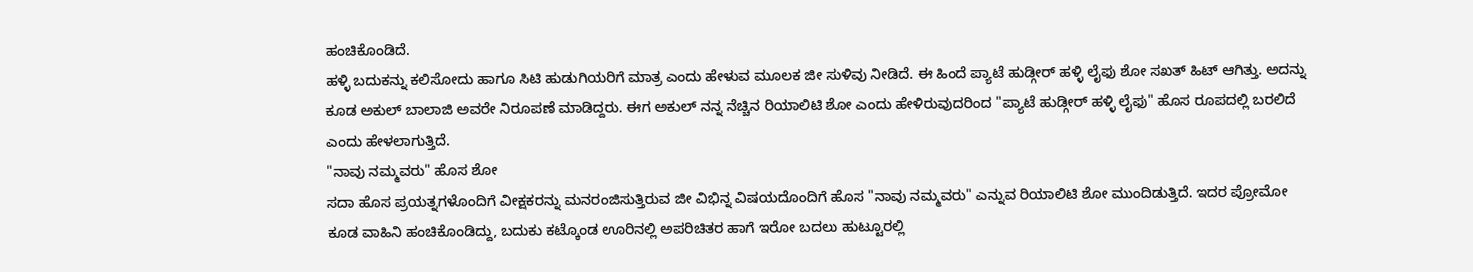ಹಂಚಿಕೊಂಡಿದೆ.
ಹಳ್ಳಿ ಬದುಕನ್ನು ಕಲಿಸೋದು ಹಾಗೂ ಸಿಟಿ ಹುಡುಗಿಯರಿಗೆ ಮಾತ್ರ ಎಂದು ಹೇಳುವ ಮೂಲಕ ಜೀ ಸುಳಿವು ನೀಡಿದೆ. ಈ ಹಿಂದೆ ಪ್ಯಾಟೆ ಹುಡ್ಗೀರ್ ಹಳ್ಳಿ ಲೈಫು ಶೋ ಸಖತ್ ಹಿಟ್ ಆಗಿತ್ತು. ಅದನ್ನು ಕೂಡ ಅಕುಲ್ ಬಾಲಾಜಿ ಅವರೇ ನಿರೂಪಣೆ ಮಾಡಿದ್ದರು. ಈಗ ಅಕುಲ್ ನನ್ನ ನೆಚ್ಚಿನ ರಿಯಾಲಿಟಿ ಶೋ ಎಂದು ಹೇಳಿರುವುದರಿಂದ "ಪ್ಯಾಟೆ ಹುಡ್ಗೀರ್ ಹಳ್ಳಿ ಲೈಫು" ಹೊಸ ರೂಪದಲ್ಲಿ ಬರಲಿದೆ ಎಂದು ಹೇಳಲಾಗುತ್ತಿದೆ.
"ನಾವು ನಮ್ಮವರು" ಹೊಸ ಶೋ
ಸದಾ ಹೊಸ ಪ್ರಯತ್ನಗಳೊಂದಿಗೆ ವೀಕ್ಷಕರನ್ನು ಮನರಂಜಿಸುತ್ತಿರುವ ಜೀ ವಿಭಿನ್ನ ವಿಷಯದೊಂದಿಗೆ ಹೊಸ "ನಾವು ನಮ್ಮವರು" ಎನ್ನುವ ರಿಯಾಲಿಟಿ ಶೋ ಮುಂದಿಡುತ್ತಿದೆ. ಇದರ ಪ್ರೋಮೋ ಕೂಡ ವಾಹಿನಿ ಹಂಚಿಕೊಂಡಿದ್ದು, ಬದುಕು ಕಟ್ಕೊಂಡ ಊರಿನಲ್ಲಿ ಅಪರಿಚಿತರ ಹಾಗೆ ಇರೋ ಬದಲು ಹುಟ್ಟೂರಲ್ಲಿ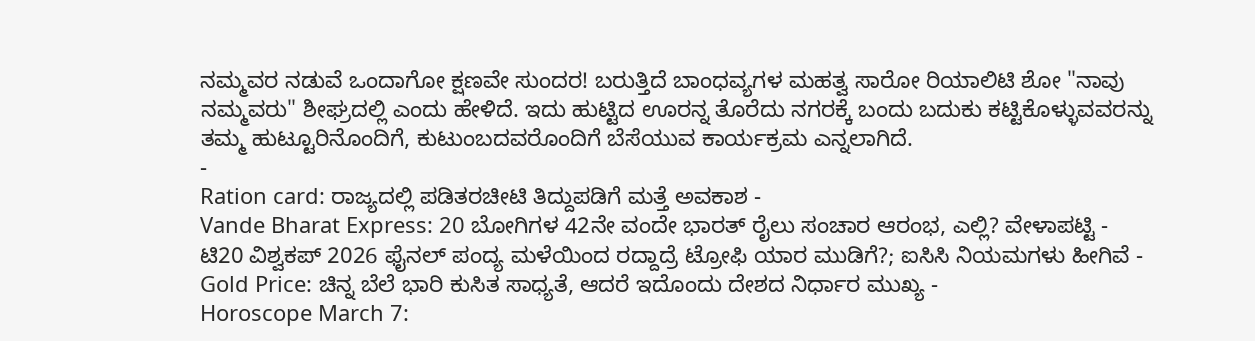ನಮ್ಮವರ ನಡುವೆ ಒಂದಾಗೋ ಕ್ಷಣವೇ ಸುಂದರ! ಬರುತ್ತಿದೆ ಬಾಂಧವ್ಯಗಳ ಮಹತ್ವ ಸಾರೋ ರಿಯಾಲಿಟಿ ಶೋ "ನಾವು ನಮ್ಮವರು" ಶೀಘ್ರದಲ್ಲಿ ಎಂದು ಹೇಳಿದೆ. ಇದು ಹುಟ್ಟಿದ ಊರನ್ನ ತೊರೆದು ನಗರಕ್ಕೆ ಬಂದು ಬದುಕು ಕಟ್ಟಿಕೊಳ್ಳುವವರನ್ನು ತಮ್ಮ ಹುಟ್ಟೂರಿನೊಂದಿಗೆ, ಕುಟುಂಬದವರೊಂದಿಗೆ ಬೆಸೆಯುವ ಕಾರ್ಯಕ್ರಮ ಎನ್ನಲಾಗಿದೆ.
-
Ration card: ರಾಜ್ಯದಲ್ಲಿ ಪಡಿತರಚೀಟಿ ತಿದ್ದುಪಡಿಗೆ ಮತ್ತೆ ಅವಕಾಶ -
Vande Bharat Express: 20 ಬೋಗಿಗಳ 42ನೇ ವಂದೇ ಭಾರತ್ ರೈಲು ಸಂಚಾರ ಆರಂಭ, ಎಲ್ಲಿ? ವೇಳಾಪಟ್ಟಿ -
ಟಿ20 ವಿಶ್ವಕಪ್ 2026 ಫೈನಲ್ ಪಂದ್ಯ ಮಳೆಯಿಂದ ರದ್ದಾದ್ರೆ ಟ್ರೋಫಿ ಯಾರ ಮುಡಿಗೆ?; ಐಸಿಸಿ ನಿಯಮಗಳು ಹೀಗಿವೆ -
Gold Price: ಚಿನ್ನ ಬೆಲೆ ಭಾರಿ ಕುಸಿತ ಸಾಧ್ಯತೆ, ಆದರೆ ಇದೊಂದು ದೇಶದ ನಿರ್ಧಾರ ಮುಖ್ಯ -
Horoscope March 7: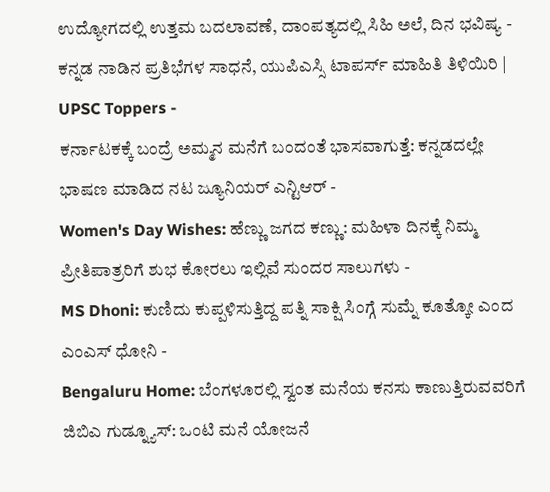ಉದ್ಯೋಗದಲ್ಲಿ ಉತ್ತಮ ಬದಲಾವಣೆ, ದಾಂಪತ್ಯದಲ್ಲಿ ಸಿಹಿ ಅಲೆ, ದಿನ ಭವಿಷ್ಯ -
ಕನ್ನಡ ನಾಡಿನ ಪ್ರತಿಭೆಗಳ ಸಾಧನೆ, ಯುಪಿಎಸ್ಸಿ ಟಾಪರ್ಸ್ ಮಾಹಿತಿ ತಿಳಿಯಿರಿ | UPSC Toppers -
ಕರ್ನಾಟಕಕ್ಕೆ ಬಂದ್ರೆ ಅಮ್ಮನ ಮನೆಗೆ ಬಂದಂತೆ ಭಾಸವಾಗುತ್ತೆ: ಕನ್ನಡದಲ್ಲೇ ಭಾಷಣ ಮಾಡಿದ ನಟ ಜ್ಯೂನಿಯರ್ ಎನ್ಟಿಆರ್ -
Women's Day Wishes: ಹೆಣ್ಣು ಜಗದ ಕಣ್ಣು: ಮಹಿಳಾ ದಿನಕ್ಕೆ ನಿಮ್ಮ ಪ್ರೀತಿಪಾತ್ರರಿಗೆ ಶುಭ ಕೋರಲು ಇಲ್ಲಿವೆ ಸುಂದರ ಸಾಲುಗಳು -
MS Dhoni: ಕುಣಿದು ಕುಪ್ಪಳಿಸುತ್ತಿದ್ದ ಪತ್ನಿ ಸಾಕ್ಷಿ ಸಿಂಗ್ಗೆ ಸುಮ್ನೆ ಕೂತ್ಕೋ ಎಂದ ಎಂಎಸ್ ಧೋನಿ -
Bengaluru Home: ಬೆಂಗಳೂರಲ್ಲಿ ಸ್ವಂತ ಮನೆಯ ಕನಸು ಕಾಣುತ್ತಿರುವವರಿಗೆ ಜಿಬಿಎ ಗುಡ್ನ್ಯೂಸ್: ಒಂಟಿ ಮನೆ ಯೋಜನೆ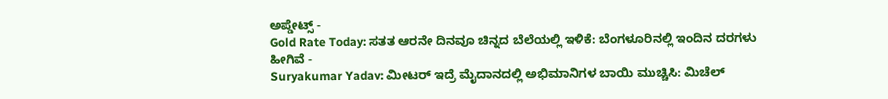ಅಪ್ಡೇಟ್ಸ್ -
Gold Rate Today: ಸತತ ಆರನೇ ದಿನವೂ ಚಿನ್ನದ ಬೆಲೆಯಲ್ಲಿ ಇಳಿಕೆ: ಬೆಂಗಳೂರಿನಲ್ಲಿ ಇಂದಿನ ದರಗಳು ಹೀಗಿವೆ -
Suryakumar Yadav: ಮೀಟರ್ ಇದ್ರೆ ಮೈದಾನದಲ್ಲಿ ಅಭಿಮಾನಿಗಳ ಬಾಯಿ ಮುಚ್ಚಿಸಿ: ಮಿಚೆಲ್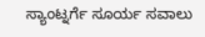ಸ್ಯಾಂಟ್ನರ್ಗೆ ಸೂರ್ಯ ಸವಾಲು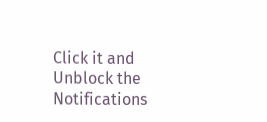Click it and Unblock the Notifications